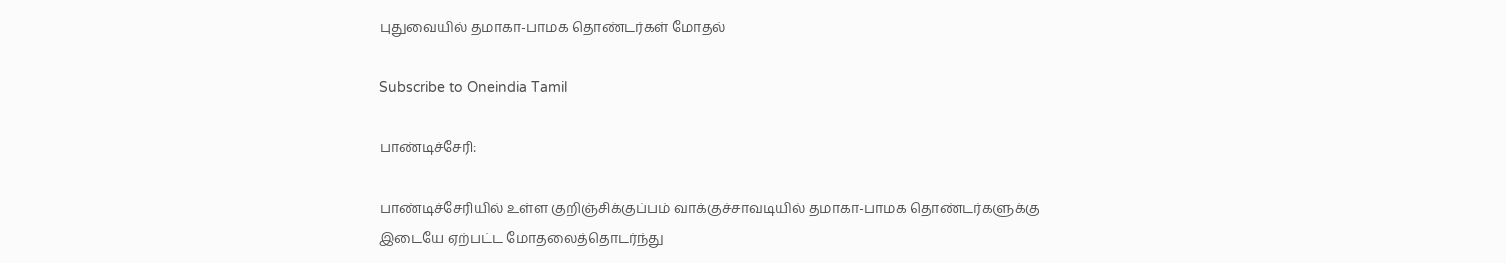புதுவையில் தமாகா-பாமக தொண்டர்கள் மோதல்

Subscribe to Oneindia Tamil

பாண்டிச்சேரி:

பாண்டிச்சேரியில் உள்ள குறிஞ்சிக்குப்பம் வாக்குச்சாவடியில் தமாகா-பாமக தொண்டர்களுக்கு இடையே ஏற்பட்ட மோதலைத்தொடர்ந்து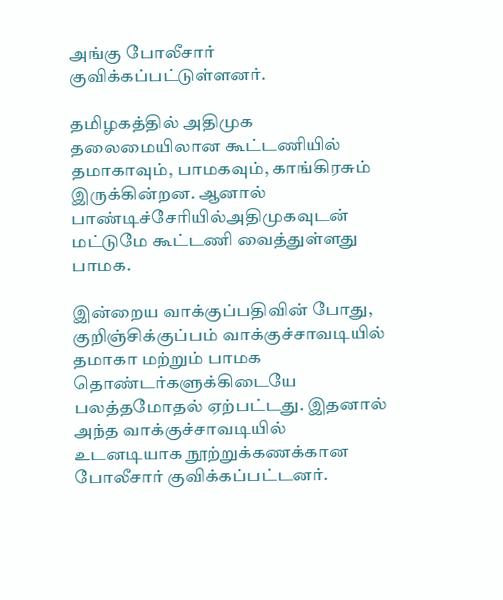அங்கு போலீசார் குவிக்கப்பட்டுள்ளனர்.

தமிழகத்தில் அதிமுக தலைமையிலான கூட்டணியில் தமாகாவும், பாமகவும், காங்கிரசும் இருக்கின்றன. ஆனால் பாண்டிச்சேரியில்அதிமுகவுடன் மட்டுமே கூட்டணி வைத்துள்ளது பாமக.

இன்றைய வாக்குப்பதிவின் போது, குறிஞ்சிக்குப்பம் வாக்குச்சாவடியில் தமாகா மற்றும் பாமக தொண்டர்களுக்கிடையே பலத்தமோதல் ஏற்பட்டது. இதனால் அந்த வாக்குச்சாவடியில் உடனடியாக நூற்றுக்கணக்கான போலீசார் குவிக்கப்பட்டனர்.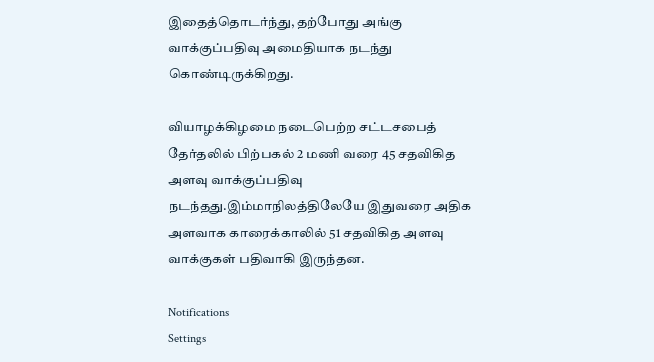இதைத்தொடர்ந்து, தற்போது அங்கு வாக்குப்பதிவு அமைதியாக நடந்து கொண்டிருக்கிறது.

வியாழக்கிழமை நடைபெற்ற சட்டசபைத் தேர்தலில் பிற்பகல் 2 மணி வரை 45 சதவிகித அளவு வாக்குப்பதிவு நடந்தது.இம்மாநிலத்திலேயே இதுவரை அதிக அளவாக காரைக்காலில் 51 சதவிகித அளவு வாக்குகள் பதிவாகி இருந்தன.

Notifications
Settings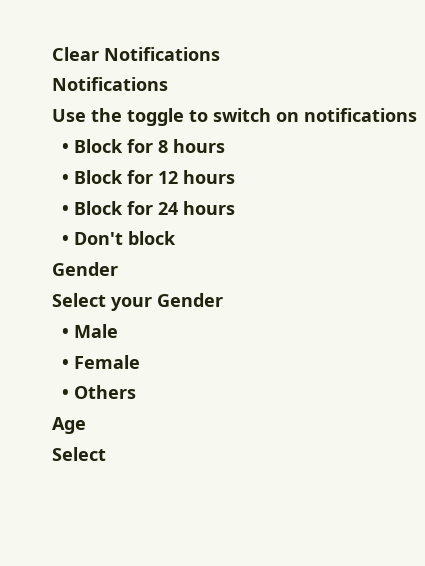Clear Notifications
Notifications
Use the toggle to switch on notifications
  • Block for 8 hours
  • Block for 12 hours
  • Block for 24 hours
  • Don't block
Gender
Select your Gender
  • Male
  • Female
  • Others
Age
Select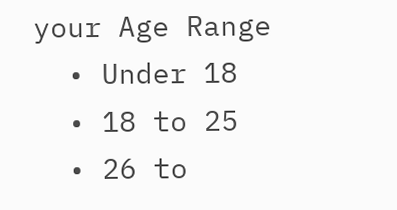your Age Range
  • Under 18
  • 18 to 25
  • 26 to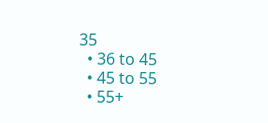35
  • 36 to 45
  • 45 to 55
  • 55+